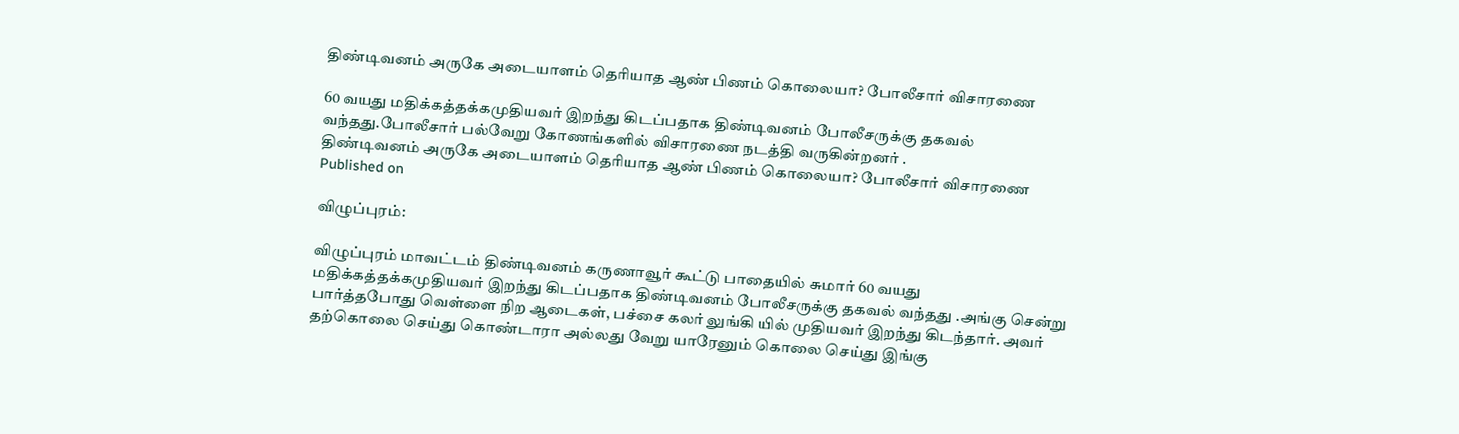திண்டிவனம் அருகே அடையாளம் தெரியாத ஆண் பிணம் கொலையா? போலீசார் விசாரணை

60 வயது மதிக்கத்தக்கமுதியவர் இறந்து கிடப்பதாக திண்டிவனம் போலீசருக்கு தகவல் வந்தது.போலீசார் பல்வேறு கோணங்களில் விசாரணை நடத்தி வருகின்றனர் .
திண்டிவனம் அருகே அடையாளம் தெரியாத ஆண் பிணம் கொலையா? போலீசார் விசாரணை
Published on

விழுப்புரம்:

விழுப்புரம் மாவட்டம் திண்டிவனம் கருணாவூர் கூட்டு பாதையில் சுமார் 60 வயது மதிக்கத்தக்கமுதியவர் இறந்து கிடப்பதாக திண்டிவனம் போலீசருக்கு தகவல் வந்தது .அங்கு சென்று பார்த்தபோது வெள்ளை நிற ஆடைகள், பச்சை கலர் லுங்கி யில் முதியவர் இறந்து கிடந்தார். அவர் தற்கொலை செய்து கொண்டாரா அல்லது வேறு யாரேனும் கொலை செய்து இங்கு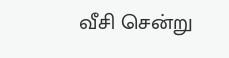வீசி சென்று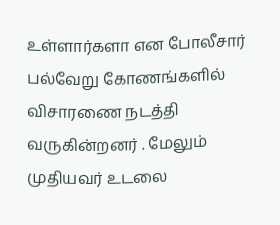உள்ளார்களா என போலீசார் பல்வேறு கோணங்களில் விசாரணை நடத்தி வருகின்றனர் . மேலும் முதியவர் உடலை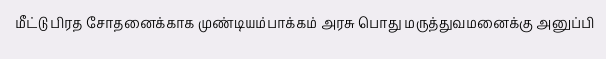மீட்டு பிரத சோதனைக்காக முண்டியம்பாக்கம் அரசு பொது மருத்துவமனைக்கு அனுப்பி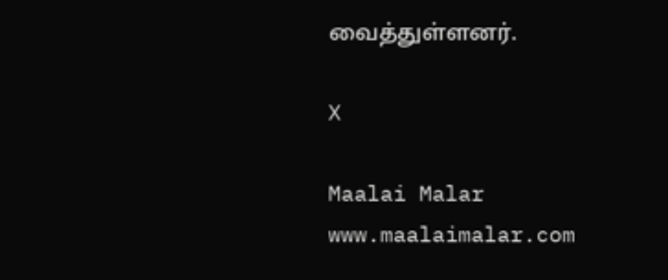வைத்துள்ளனர்.

X

Maalai Malar
www.maalaimalar.com